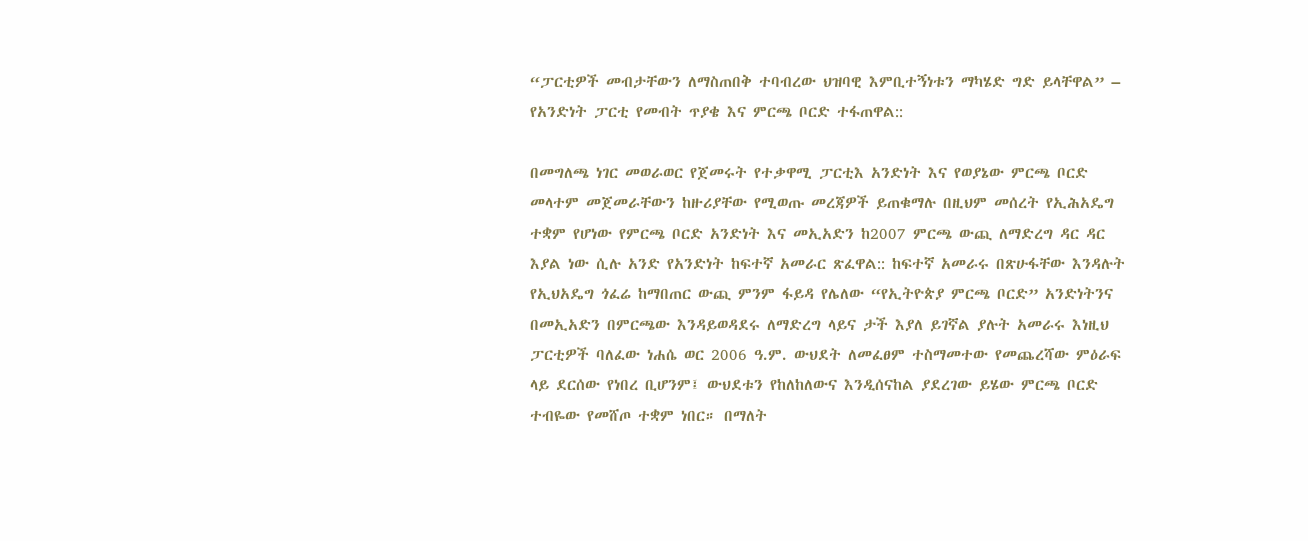“ፓርቲዎች መብታቸውን ለማስጠበቅ ተባብረው ህዝባዊ እምቢተኝነቱን ማካሄድ ግድ ይላቸዋል” – የአንድነት ፓርቲ የመብት ጥያቄ እና ምርጫ ቦርድ ተፋጠዋል::

በመግለጫ ነገር መወራወር የጀመሩት የተቃዋሚ ፓርቲእ አንድነት እና የወያኔው ምርጫ ቦርድ መላተም መጀመራቸውን ከዙሪያቸው የሚወጡ መረጃዎች ይጠቁማሉ በዚህም መሰረት የኢሕአዴግ ተቋም የሆነው የምርጫ ቦርድ አንድነት እና መኢአድን ከ2007 ምርጫ ውጪ ለማድረግ ዳር ዳር እያል ነው ሲሉ አንድ የአንድነት ከፍተኛ አመራር ጽፈዋል:: ከፍተኛ አመራሩ በጽሁፋቸው እንዳሉት የኢህአዴግ ጎፈሬ ከማበጠር ውጪ ምንም ፋይዳ የሌለው “የኢትዮጵያ ምርጫ ቦርድ” አንድነትንና በመኢአድን በምርጫው እንዳይወዳደሩ ለማድረግ ላይና ታች እያለ ይገኛል ያሉት አመራሩ እነዚህ ፓርቲዎች ባለፈው ነሐሴ ወር 2006 ዓ.ም. ውህደት ለመፈፀም ተስማመተው የመጨረሻው ምዕራፍ ላይ ደርሰው የነበረ ቢሆንም፤ ውህደቱን የከለከለውና እንዲሰናከል ያደረገው ይሄው ምርጫ ቦርድ ተብዬው የመሸጦ ተቋም ነበር። በማለት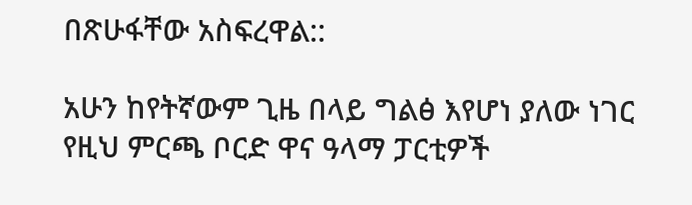በጽሁፋቸው አስፍረዋል::

አሁን ከየትኛውም ጊዜ በላይ ግልፅ እየሆነ ያለው ነገር የዚህ ምርጫ ቦርድ ዋና ዓላማ ፓርቲዎች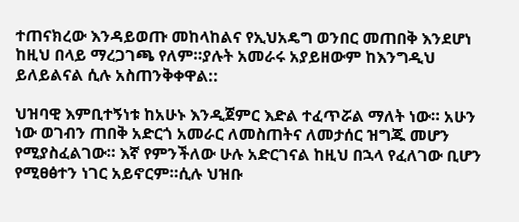ተጠናክረው እንዳይወጡ መከላከልና የኢህአዴግ ወንበር መጠበቅ እንደሆነ ከዚህ በላይ ማረጋገጫ የለም።ያሉት አመራሩ አያይዘውም ከእንግዲህ ይለይልናል ሲሉ አስጠንቅቀዋል::

ህዝባዊ እምቢተኝነቱ ከአሁኑ እንዲጀምር እድል ተፈጥሯል ማለት ነው። አሁን ነው ወገብን ጠበቅ አድርጎ አመራር ለመስጠትና ለመታሰር ዝግጁ መሆን የሚያስፈልገው። እኛ የምንችለው ሁሉ አድርገናል ከዚህ በኋላ የፈለገው ቢሆን የሚፀፅተን ነገር አይኖርም።ሲሉ ህዝቡ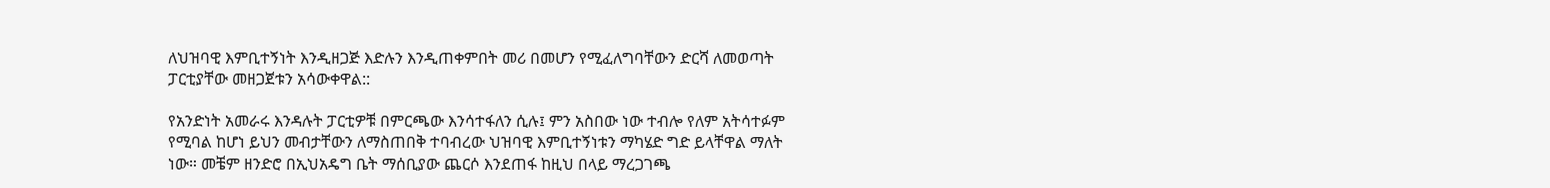ለህዝባዊ እምቢተኝነት እንዲዘጋጅ እድሉን እንዲጠቀምበት መሪ በመሆን የሚፈለግባቸውን ድርሻ ለመወጣት ፓርቲያቸው መዘጋጀቱን አሳውቀዋል::

የአንድነት አመራሩ እንዳሉት ፓርቲዎቹ በምርጫው እንሳተፋለን ሲሉ፤ ምን አስበው ነው ተብሎ የለም አትሳተፉም የሚባል ከሆነ ይህን መብታቸውን ለማስጠበቅ ተባብረው ህዝባዊ እምቢተኝነቱን ማካሄድ ግድ ይላቸዋል ማለት ነው። መቼም ዘንድሮ በኢህአዴግ ቤት ማሰቢያው ጨርሶ እንደጠፋ ከዚህ በላይ ማረጋገጫ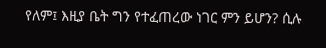የለም፤ እዚያ ቤት ግን የተፈጠረው ነገር ምን ይሆን? ሲሉ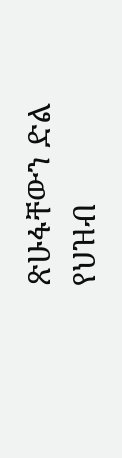ጽሁፋቸውን ድል የህዝብ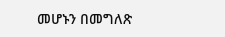መሆኑን በመግለጽ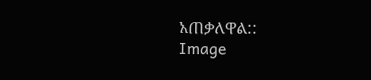አጠቃለዋል::
Image